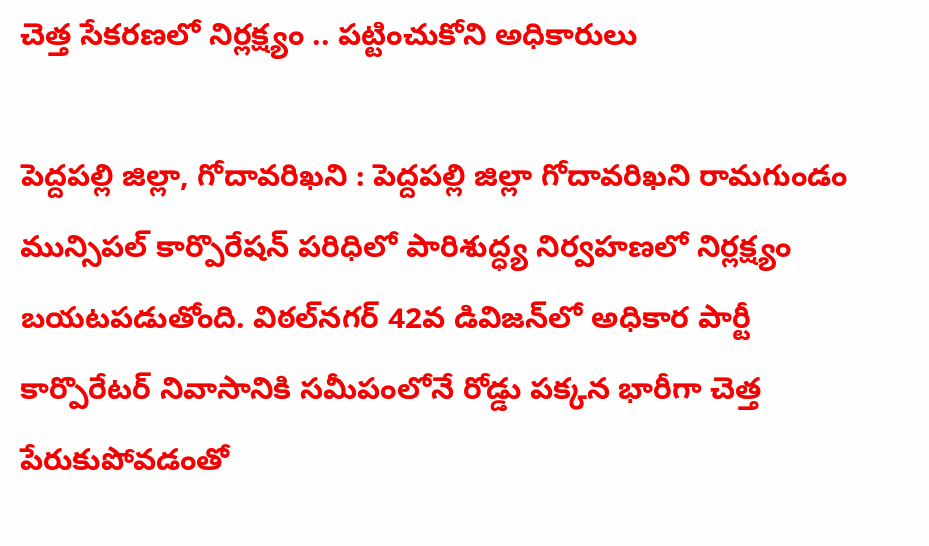చెత్త సేకరణలో నిర్లక్ష్యం .. పట్టించుకోని అధికారులు

పెద్దపల్లి జిల్లా, గోదావరిఖని : పెద్దపల్లి జిల్లా గోదావరిఖని రామగుండం మున్సిపల్ కార్పొరేషన్ పరిధిలో పారిశుద్ధ్య నిర్వహణలో నిర్లక్ష్యం బయటపడుతోంది. విఠల్‌నగర్ 42వ డివిజన్‌లో అధికార పార్టీ కార్పొరేటర్ నివాసానికి సమీపంలోనే రోడ్డు పక్కన భారీగా చెత్త పేరుకుపోవడంతో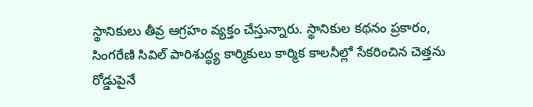స్థానికులు తీవ్ర ఆగ్రహం వ్యక్తం చేస్తున్నారు. స్థానికుల కథనం ప్రకారం, సింగరేణి సివిల్ పారిశుద్ధ్య కార్మికులు కార్మిక కాలనీల్లో సేకరించిన చెత్తను రోడ్డుపైనే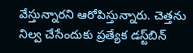వేస్తున్నారని ఆరోపిస్తున్నారు. చెత్తను నిల్వ చేసేందుకు ప్రత్యేక డస్ట్‌బిన్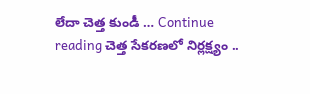లేదా చెత్త కుండీ … Continue reading చెత్త సేకరణలో నిర్లక్ష్యం ..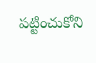పట్టించుకోని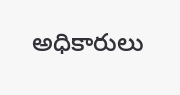అధికారులు